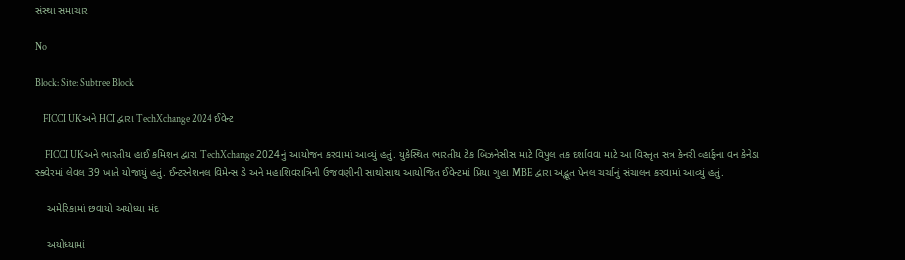સંસ્થા સમાચાર

No

Block: Site: Subtree Block

    FICCI UKઅને HCI દ્વારા TechXchange 2024 ઈવેન્ટ

     FICCI UKઅને ભારતીય હાઈ કમિશન દ્વારા TechXchange 2024નું આયોજન કરવામાં આવ્યું હતું. યુકેસ્થિત ભારતીય ટેક બિઝનેસીસ માટે વિપુલ તક દર્શાવવા માટે આ વિસ્તૃત સત્ર કેનરી વ્હાર્ફના વન કેનેડા સ્ક્વેરમાં લેવલ 39 ખાતે યોજાયું હતું. ઈન્ટરનેશનલ વિમેન્સ ડે અને મહાશિવરાત્રિની ઉજવણીની સાથોસાથ આયોજિત ઈવેન્ટમાં પ્રિયા ગુહા MBE દ્વારા અદ્ભૂત પેનલ ચર્ચાનું સંચાલન કરવામાં આવ્યું હતું.

    અમેરિકામાં છવાયો અયોધ્યા મંદ

    અયોધ્યામાં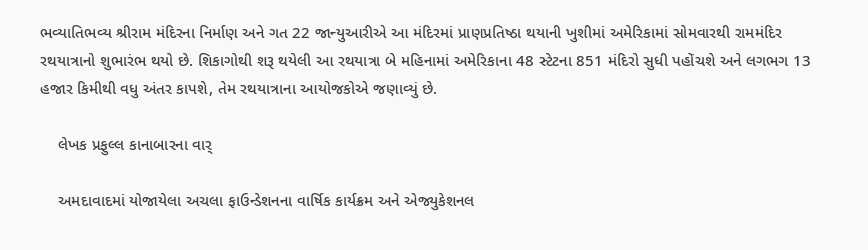ભવ્યાતિભવ્ય શ્રીરામ મંદિરના નિર્માણ અને ગત 22 જાન્યુઆરીએ આ મંદિરમાં પ્રાણપ્રતિષ્ઠા થયાની ખુશીમાં અમેરિકામાં સોમવારથી રામમંદિર રથયાત્રાનો શુભારંભ થયો છે. શિકાગોથી શરૂ થયેલી આ રથયાત્રા બે મહિનામાં અમેરિકાના 48 સ્ટેટના 851 મંદિરો સુધી પહોંચશે અને લગભગ 13 હજાર કિમીથી વધુ અંતર કાપશે, તેમ રથયાત્રાના આયોજકોએ જણાવ્યું છે.

    લેખક પ્રફુલ્લ કાનાબારના વાર્

    અમદાવાદમાં યોજાયેલા અચલા ફાઉન્ડેશનના વાર્ષિક કાર્યક્રમ અને એજ્યુકેશનલ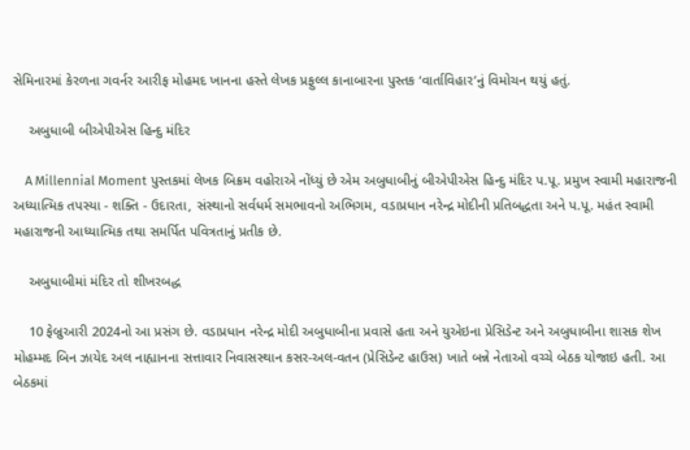સેમિનારમાં કેરળના ગવર્નર આરીફ મોહમદ ખાનના હસ્તે લેખક પ્રફુલ્લ કાનાબારના પુસ્તક ‘વાર્તાવિહાર’નું વિમોચન થયું હતું.

    અબુધાબી બીએપીએસ હિન્દુ મંદિર

    A Millennial Moment પુસ્તકમાં લેખક બિક્રમ વહોરાએ નોંધ્યું છે એમ અબુધાબીનું બીએપીએસ હિન્દુ મંદિર પ.પૂ. પ્રમુખ સ્વામી મહારાજની અધ્યાત્મિક તપસ્યા - શક્તિ - ઉદારતા, સંસ્થાનો સર્વધર્મ સમભાવનો અભિગમ, વડાપ્રધાન નરેન્દ્ર મોદીની પ્રતિબદ્ધતા અને પ.પૂ. મહંત સ્વામી મહારાજની આધ્યાત્મિક તથા સમર્પિત પવિત્રતાનું પ્રતીક છે.

    અબુધાબીમાં મંદિર તો શીખરબદ્ધ

    10 ફેબ્રુઆરી 2024નો આ પ્રસંગ છે. વડાપ્રધાન નરેન્દ્ર મોદી અબુધાબીના પ્રવાસે હતા અને યુએઇના પ્રેસિડેન્ટ અને અબુધાબીના શાસક શેખ મોહમ્મદ બિન ઝાયેદ અલ નાહ્યાનના સત્તાવાર નિવાસસ્થાન કસર-અલ-વતન (પ્રેસિડેન્ટ હાઉસ) ખાતે બન્ને નેતાઓ વચ્ચે બેઠક યોજાઇ હતી. આ બેઠકમાં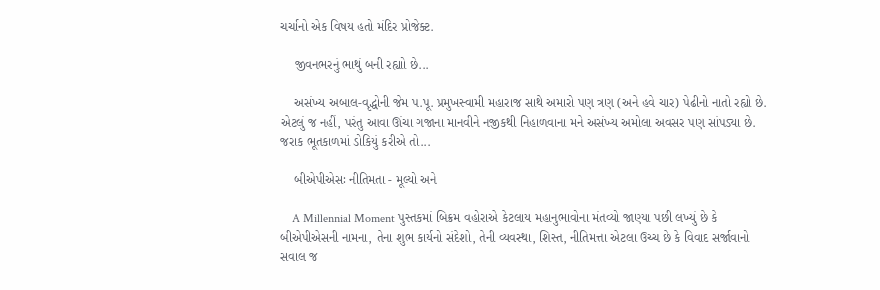ચર્ચાનો એક વિષય હતો મંદિર પ્રોજેક્ટ.

    જીવનભરનું ભાથું બની રહ્યાો છે...

    અસંખ્ય અબાલ-વૃદ્ધોની જેમ પ.પૂ. પ્રમુખસ્વામી મહારાજ સાથે અમારો પણ ત્રણ (અને હવે ચાર) પેઢીનો નાતો રહ્યો છે. એટલું જ નહીં, પરંતુ આવા ઊંચા ગજાના માનવીને નજીકથી નિહાળવાના મને અસંખ્ય અમોલા અવસર પણ સાંપડ્યા છે. જરાક ભૂતકાળમાં ડોકિયું કરીએ તો...

    બીએપીએસઃ નીતિમતા - મૂલ્યો અને

    A Millennial Moment પુસ્તકમાં બિક્રમ વહોરાએ કેટલાય મહાનુભાવોના મંતવ્યો જાણ્યા પછી લખ્યું છે કે બીએપીએસની નામના, તેના શુભ કાર્યનો સંદેશો, તેની વ્યવસ્થા, શિસ્ત, નીતિમત્તા એટલા ઉચ્ચ છે કે વિવાદ સર્જાવાનો સવાલ જ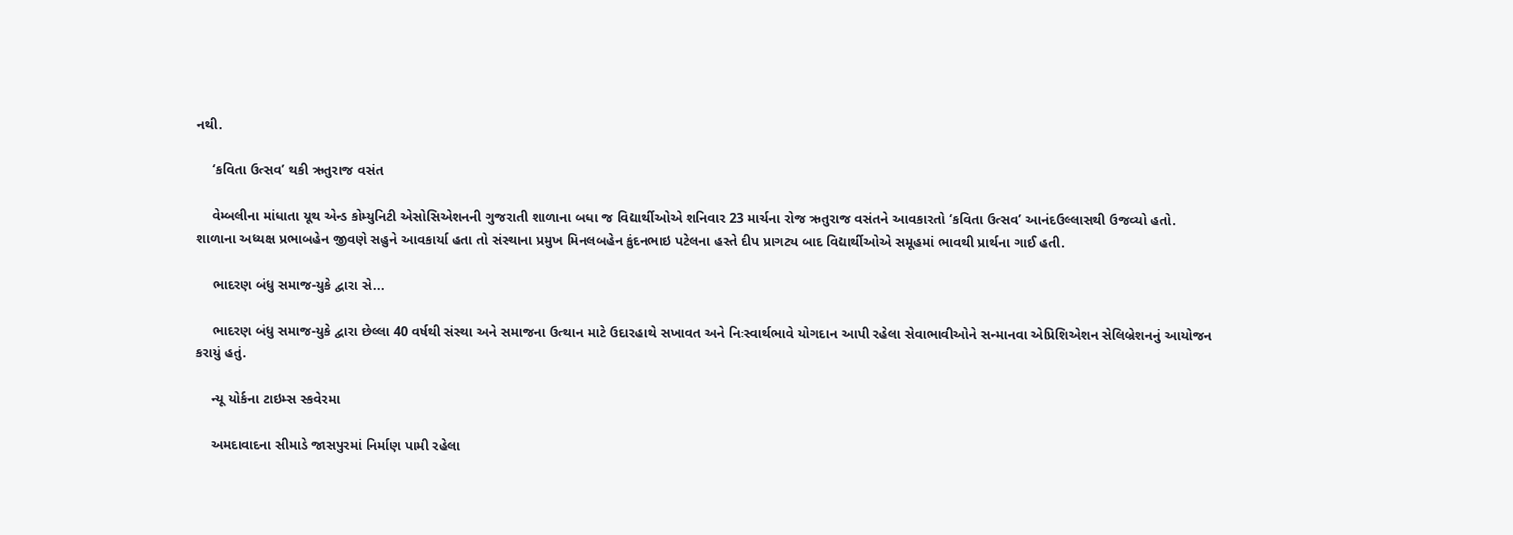નથી.

    ‘કવિતા ઉત્સવ’ થકી ઋતુરાજ વસંત

    વેમ્બલીના માંધાતા યૂથ એન્ડ કોમ્યુનિટી એસોસિએશનની ગુજરાતી શાળાના બધા જ વિદ્યાર્થીઓએ શનિવાર 23 માર્ચના રોજ ઋતુરાજ વસંતને આવકારતો ‘કવિતા ઉત્સવ’ આનંદઉલ્લાસથી ઉજવ્યો હતો. શાળાના અધ્યક્ષ પ્રભાબહેન જીવણે સહુને આવકાર્યા હતા તો સંસ્થાના પ્રમુખ મિનલબહેન કુંદનભાઇ પટેલના હસ્તે દીપ પ્રાગટ્ય બાદ વિદ્યાર્થીઓએ સમૂહમાં ભાવથી પ્રાર્થના ગાઈ હતી.

    ભાદરણ બંધુ સમાજ-યુકે દ્વારા સે...

    ભાદરણ બંધુ સમાજ-યુકે દ્વારા છેલ્લા 40 વર્ષથી સંસ્થા અને સમાજના ઉત્થાન માટે ઉદારહાથે સખાવત અને નિઃસ્વાર્થભાવે યોગદાન આપી રહેલા સેવાભાવીઓને સન્માનવા એપ્રિશિએશન સેલિબ્રેશનનું આયોજન કરાયું હતું.

    ન્યૂ યોર્કના ટાઇમ્સ સ્કવેરમા

    અમદાવાદના સીમાડે જાસપુરમાં નિર્માણ પામી રહેલા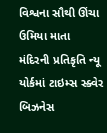વિશ્વના સૌથી ઊંચા ઉમિયા માતા મંદિરની પ્રતિકૃતિ ન્યૂ યોર્કમાં ટાઇમ્સ સ્ક્વેર બિઝનેસ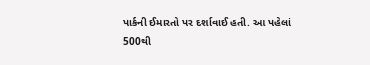પાર્કની ઈમારતો પર દર્શાવાઈ હતી. આ પહેલાં 500થી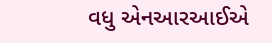વધુ એનઆરઆઈએ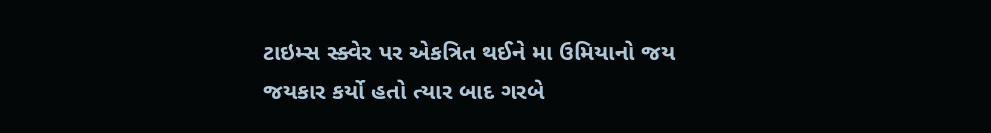ટાઇમ્સ સ્ક્વેર પર એકત્રિત થઈને મા ઉમિયાનો જય જયકાર કર્યો હતો ત્યાર બાદ ગરબે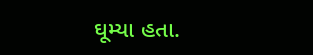ઘૂમ્યા હતા.